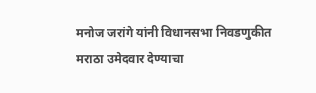मनोज जरांगे यांनी विधानसभा निवडणुकीत मराठा उमेदवार देण्याचा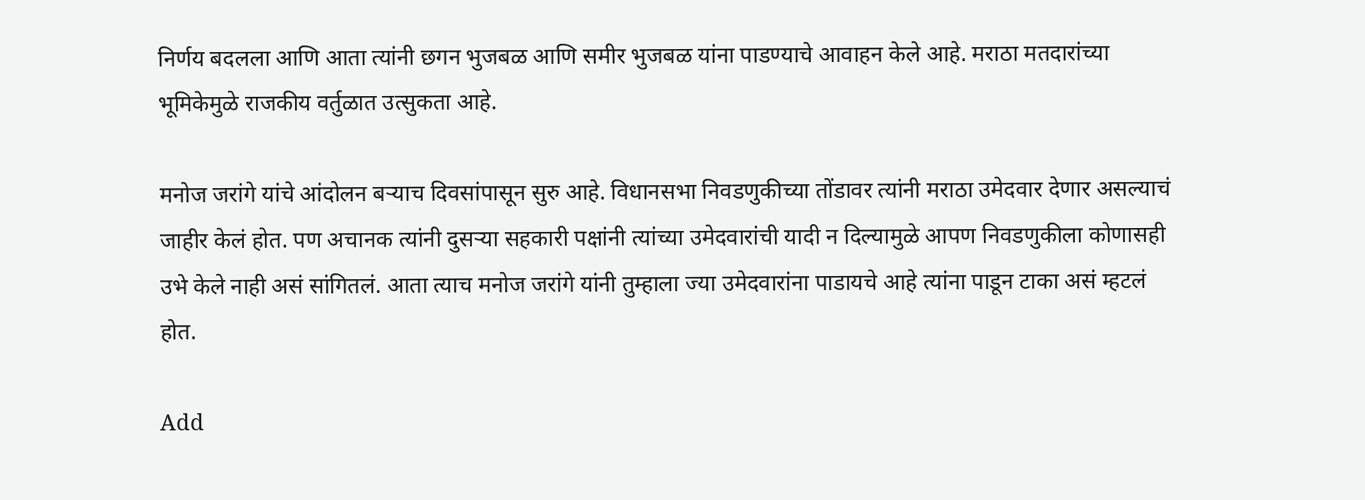निर्णय बदलला आणि आता त्यांनी छगन भुजबळ आणि समीर भुजबळ यांना पाडण्याचे आवाहन केले आहे. मराठा मतदारांच्या भूमिकेमुळे राजकीय वर्तुळात उत्सुकता आहे.

मनोज जरांगे यांचे आंदोलन बऱ्याच दिवसांपासून सुरु आहे. विधानसभा निवडणुकीच्या तोंडावर त्यांनी मराठा उमेदवार देणार असल्याचं जाहीर केलं होत. पण अचानक त्यांनी दुसऱ्या सहकारी पक्षांनी त्यांच्या उमेदवारांची यादी न दिल्यामुळे आपण निवडणुकीला कोणासही उभे केले नाही असं सांगितलं. आता त्याच मनोज जरांगे यांनी तुम्हाला ज्या उमेदवारांना पाडायचे आहे त्यांना पाडून टाका असं म्हटलं होत.

Add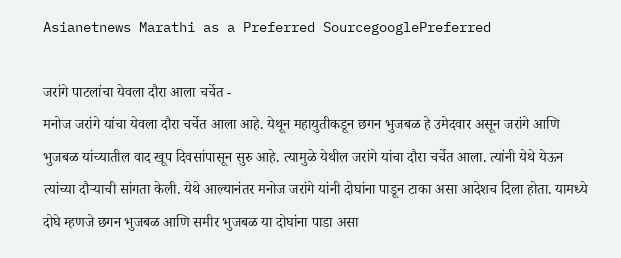Asianetnews Marathi as a Preferred SourcegooglePreferred

जरांगे पाटलांचा येवला दौरा आला चर्चेत -
मनोज जरांगे यांचा येवला दौरा चर्चेत आला आहे. येथून महायुतीकडून छगन भुजबळ हे उमेदवार असून जरांगे आणि भुजबळ यांच्यातील वाद खूप दिवसांपासून सुरु आहे. त्यामुळे येथील जरांगे यांचा दौरा चर्चेत आला. त्यांनी येथे येऊन त्यांच्या दौऱ्याची सांगता केली. येथे आल्यानंतर मनोज जरांगे यांनी दोघांना पाडून टाका असा आदेशच दिला होता. यामध्ये दोघे म्हणजे छगन भुजबळ आणि समीर भुजबळ या दोघांना पाडा असा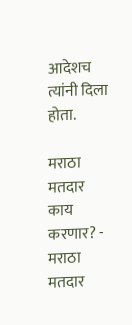आदेशच त्यांनी दिला होता.

मराठा मतदार काय करणार? -
मराठा मतदार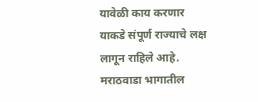यावेळी काय करणार याकडे संपूर्ण राज्याचे लक्ष लागून राहिले आहे. मराठवाडा भागातील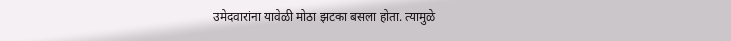उमेदवारांना यावेळी मोठा झटका बसला होता. त्यामुळे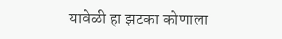यावेळी हा झटका कोणाला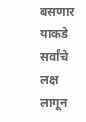बसणार याकडे सर्वांचे लक्ष लागून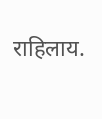राहिलाय.